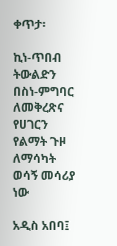ቀጥታ፡

ኪነ-ጥበብ ትውልድን በስነ-ምግባር ለመቅረጽና የሀገርን የልማት ጉዞ ለማሳካት ወሳኝ መሳሪያ ነው

አዲስ አበባ፤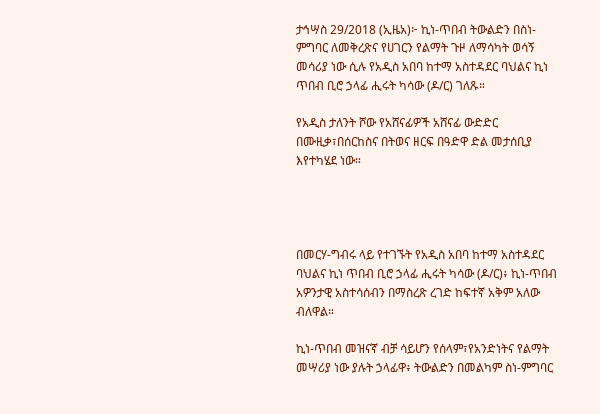ታኅሣስ 29/2018 (ኢዜአ)፦ ኪነ-ጥበብ ትውልድን በስነ-ምግባር ለመቅረጽና የሀገርን የልማት ጉዞ ለማሳካት ወሳኝ መሳሪያ ነው ሲሉ የአዲስ አበባ ከተማ አስተዳደር ባህልና ኪነ ጥበብ ቢሮ ኃላፊ ሒሩት ካሳው (ዶ/ር) ገለጹ።

የአዲስ ታለንት ሾው የአሸናፊዎች አሸናፊ ውድድር በሙዚቃ፣በሰርከስና በትወና ዘርፍ በዓድዋ ድል መታሰቢያ እየተካሄደ ነው።




በመርሃ-ግብሩ ላይ የተገኙት የአዲስ አበባ ከተማ አስተዳደር ባህልና ኪነ ጥበብ ቢሮ ኃላፊ ሒሩት ካሳው (ዶ/ር)፥ ኪነ-ጥበብ አዎንታዊ አስተሳሰብን በማስረጽ ረገድ ከፍተኛ አቅም አለው ብለዋል።

ኪነ-ጥበብ መዝናኛ ብቻ ሳይሆን የሰላም፣የአንድነትና የልማት መሣሪያ ነው ያሉት ኃላፊዋ፥ ትውልድን በመልካም ስነ-ምግባር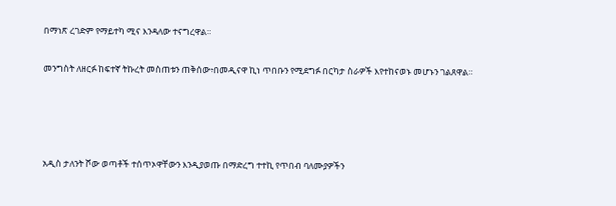በማነጽ ረገድም የማይተካ ሚና እንዳለው ተናግረዋል።

መንግስት ለዘርፉ ከፍተኛ ትኩረት መስጠቱን ጠቅሰው፥በመዲናዋ ኪነ ጥበቡን የሚደግፉ በርካታ ስራዎች እየተከናወኑ መሆኑን ገልጸዋል።




አዲስ ታለንት ሾው ወጣቶች ተሰጥኦዋቸውን እንዲያወጡ በማድረግ ተተኪ የጥበብ ባለሙያዎችን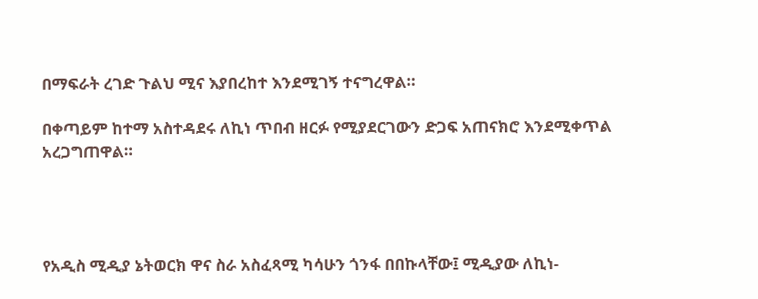በማፍራት ረገድ ጉልህ ሚና እያበረከተ እንደሚገኝ ተናግረዋል።

በቀጣይም ከተማ አስተዳደሩ ለኪነ ጥበብ ዘርፉ የሚያደርገውን ድጋፍ አጠናክሮ እንደሚቀጥል አረጋግጠዋል።




የአዲስ ሚዲያ ኔትወርክ ዋና ስራ አስፈጻሚ ካሳሁን ጎንፋ በበኩላቸው፤ ሚዲያው ለኪነ-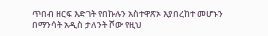ጥበብ ዘርፍ እድገት የበኩሉን አስተዋጽኦ እያበረከተ መሆኑን በማንሳት አዲስ ታለንት ሾው የዚህ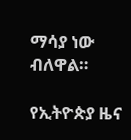ማሳያ ነው ብለዋል።

የኢትዮጵያ ዜና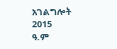አገልግሎት
2015
ዓ.ም